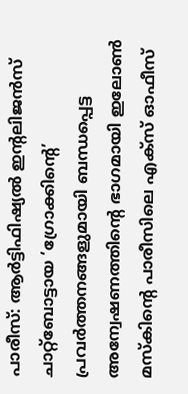പാരീസ്: ആർട്ടിഫിഷ്യൽ ഇന്റലിജൻസ് ചാറ്റ്ബോട്ടായ ‘ഗ്രോക്കിന്റെ’ പ്രവർത്തനങ്ങളുമായി ബന്ധപ്പെട്ട അന്വേഷണത്തിന്റെ ഭാഗമായി ഇലോൺ മസ്കിന്റെ പാരീസിലെ എക്സ് ഓഫീസ്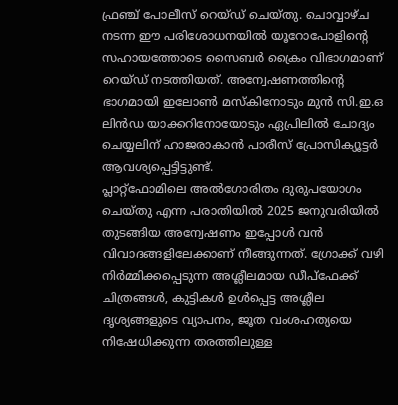ഫ്രഞ്ച് പോലീസ് റെയ്ഡ് ചെയ്തു. ചൊവ്വാഴ്ച നടന്ന ഈ പരിശോധനയിൽ യൂറോപോളിന്റെ സഹായത്തോടെ സൈബർ ക്രൈം വിഭാഗമാണ് റെയ്ഡ് നടത്തിയത്. അന്വേഷണത്തിന്റെ ഭാഗമായി ഇലോൺ മസ്കിനോടും മുൻ സി.ഇ.ഒ ലിൻഡ യാക്കറിനോയോടും ഏപ്രിലിൽ ചോദ്യം ചെയ്യലിന് ഹാജരാകാൻ പാരീസ് പ്രോസിക്യൂട്ടർ ആവശ്യപ്പെട്ടിട്ടുണ്ട്.
പ്ലാറ്റ്ഫോമിലെ അൽഗോരിതം ദുരുപയോഗം ചെയ്തു എന്ന പരാതിയിൽ 2025 ജനുവരിയിൽ തുടങ്ങിയ അന്വേഷണം ഇപ്പോൾ വൻ വിവാദങ്ങളിലേക്കാണ് നീങ്ങുന്നത്. ഗ്രോക്ക് വഴി നിർമ്മിക്കപ്പെടുന്ന അശ്ലീലമായ ഡീപ്ഫേക്ക് ചിത്രങ്ങൾ, കുട്ടികൾ ഉൾപ്പെട്ട അശ്ലീല ദൃശ്യങ്ങളുടെ വ്യാപനം, ജൂത വംശഹത്യയെ നിഷേധിക്കുന്ന തരത്തിലുള്ള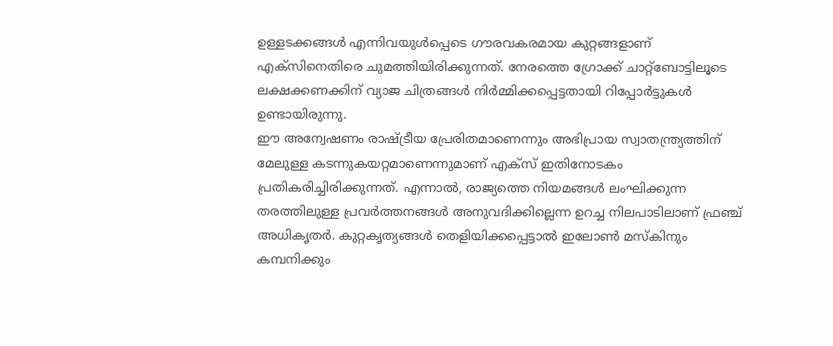ഉള്ളടക്കങ്ങൾ എന്നിവയുൾപ്പെടെ ഗൗരവകരമായ കുറ്റങ്ങളാണ് എക്സിനെതിരെ ചുമത്തിയിരിക്കുന്നത്. നേരത്തെ ഗ്രോക്ക് ചാറ്റ്ബോട്ടിലൂടെ ലക്ഷക്കണക്കിന് വ്യാജ ചിത്രങ്ങൾ നിർമ്മിക്കപ്പെട്ടതായി റിപ്പോർട്ടുകൾ ഉണ്ടായിരുന്നു.
ഈ അന്വേഷണം രാഷ്ട്രീയ പ്രേരിതമാണെന്നും അഭിപ്രായ സ്വാതന്ത്ര്യത്തിന് മേലുള്ള കടന്നുകയറ്റമാണെന്നുമാണ് എക്സ് ഇതിനോടകം പ്രതികരിച്ചിരിക്കുന്നത്. എന്നാൽ, രാജ്യത്തെ നിയമങ്ങൾ ലംഘിക്കുന്ന തരത്തിലുള്ള പ്രവർത്തനങ്ങൾ അനുവദിക്കില്ലെന്ന ഉറച്ച നിലപാടിലാണ് ഫ്രഞ്ച് അധികൃതർ. കുറ്റകൃത്യങ്ങൾ തെളിയിക്കപ്പെട്ടാൽ ഇലോൺ മസ്കിനും കമ്പനിക്കും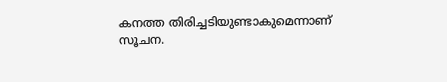കനത്ത തിരിച്ചടിയുണ്ടാകുമെന്നാണ് സൂചന.